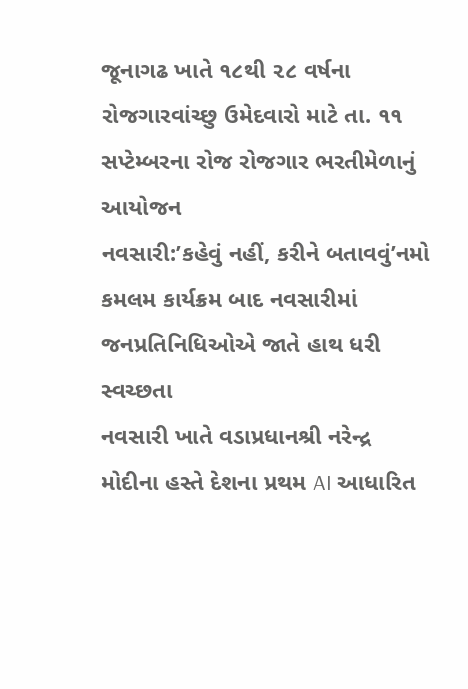જૂનાગઢ ખાતે ૧૮થી ૨૮ વર્ષના રોજગારવાંચ્છુ ઉમેદવારો માટે તા. ૧૧ સપ્ટેમ્બરના રોજ રોજગાર ભરતીમેળાનું આયોજન
નવસારી:’કહેવું નહીં, કરીને બતાવવું’નમો કમલમ કાર્યક્રમ બાદ નવસારીમાં જનપ્રતિનિધિઓએ જાતે હાથ ધરી સ્વચ્છતા
નવસારી ખાતે વડાપ્રધાનશ્રી નરેન્દ્ર મોદીના હસ્તે દેશના પ્રથમ AI આધારિત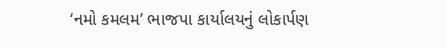‘નમો કમલમ’ ભાજપા કાર્યાલયનું લોકાર્પણ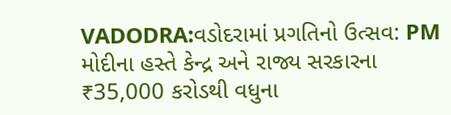VADODRA:વડોદરામાં પ્રગતિનો ઉત્સવ: PM મોદીના હસ્તે કેન્દ્ર અને રાજ્ય સરકારના ₹35,000 કરોડથી વધુના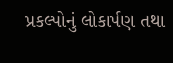પ્રકલ્પોનું લોકાર્પણ તથા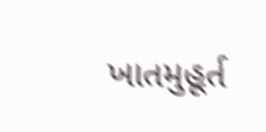ખાતમુહૂર્ત